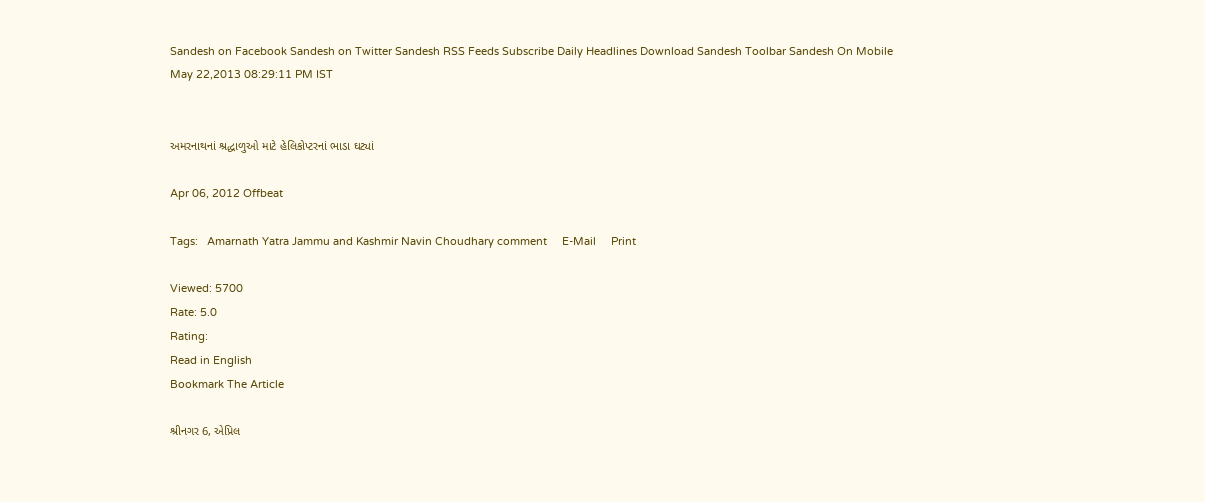Sandesh on Facebook Sandesh on Twitter Sandesh RSS Feeds Subscribe Daily Headlines Download Sandesh Toolbar Sandesh On Mobile
May 22,2013 08:29:11 PM IST


અમરનાથનાં શ્રદ્ધાળુઓ માટે હેલિકોપ્ટરનાં ભાડા ઘટ્યાં

Apr 06, 2012 Offbeat

Tags:   Amarnath Yatra Jammu and Kashmir Navin Choudhary comment     E-Mail     Print

Viewed: 5700
Rate: 5.0
Rating:
Read in English
Bookmark The Article

શ્રીનગર 6, એપ્રિલ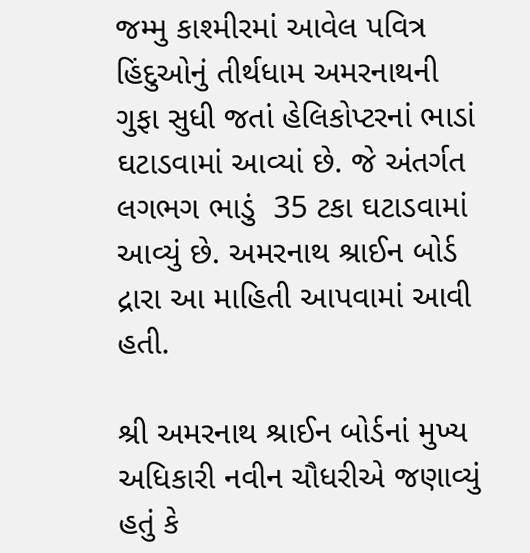જમ્મુ કાશ્મીરમાં આવેલ પવિત્ર હિંદુઓનું તીર્થધામ અમરનાથની ગુફા સુધી જતાં હેલિકોપ્ટરનાં ભાડાં ઘટાડવામાં આવ્યાં છે. જે અંતર્ગત લગભગ ભાડું  35 ટકા ઘટાડવામાં આવ્યું છે. અમરનાથ શ્રાઈન બોર્ડ દ્રારા આ માહિતી આપવામાં આવી હતી.

શ્રી અમરનાથ શ્રાઈન બોર્ડનાં મુખ્ય અધિકારી નવીન ચૌધરીએ જણાવ્યું હતું કે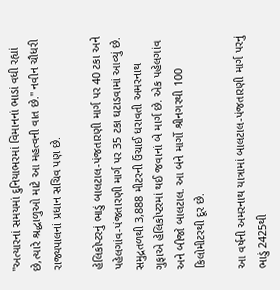"અત્યારનાં સમયમાં દુનિયાભરમાં વિમાનનાં ભાડાં વધી રહ્યાં છે,ત્યારે શ્રદ્ધાળુઓ માટે આ મહત્વની વાત છે." નવીન ચૌધરી રાજ્યપાલનાં પ્રધાન સચિવ પણ છે.

હેલિકોપ્ટરનું ભાડું બાલટાલ-પંજતારણી માર્ગ પર 40 ટકા અને પહેલગાંવ-પંજતારણી માર્ગ પર 35 ટકા ઘટાડવામાં આવ્યું છે. સમુદ્રતળથી 3,888 મીટરની ઉંચાઈ ધરાવતી અમરનાથ ગુફાએ હેલિકોપ્ટરમાં થઈ જવાનાં બે માર્ગ છે. એક પહેલગાંવ અને બીજો બાલટાલ. આ બંને માર્ગો શ્રીનગરથી 100 કિલોમીટરથી દૂર છે.

આ વર્ષની અમરનાથ યાત્રામાં બાલટાલ-પંજતારણી માર્ગ પરનું ભાડું 2425થી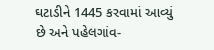ઘટાડીને 1445 કરવામાં આવ્યું છે અને પહેલગાંવ-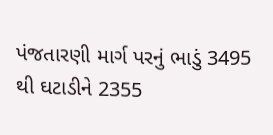પંજતારણી માર્ગ પરનું ભાડું 3495 થી ઘટાડીને 2355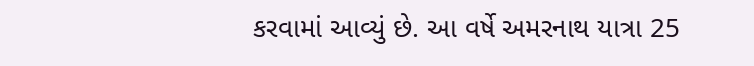કરવામાં આવ્યું છે. આ વર્ષે અમરનાથ યાત્રા 25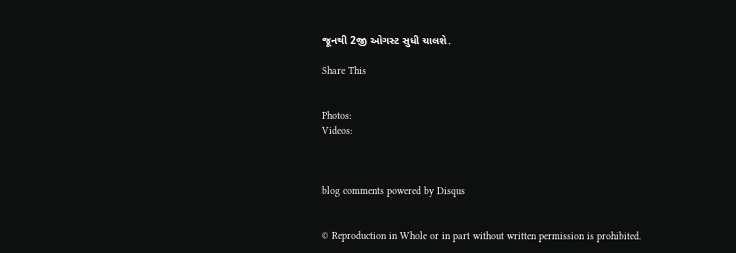જૂનથી 2જી ઓગસ્ટ સુધી ચાલશે.

Share This


Photos:
Videos:



blog comments powered by Disqus


© Reproduction in Whole or in part without written permission is prohibited.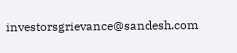investorsgrievance@sandesh.com